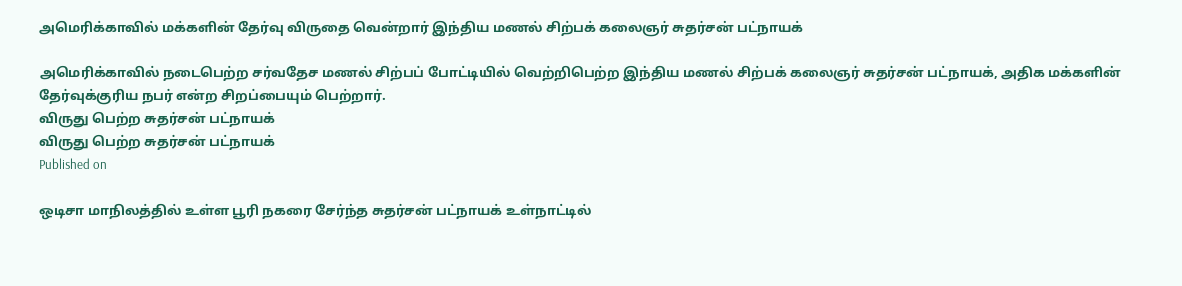அமெரிக்காவில் மக்களின் தேர்வு விருதை வென்றார் இந்திய மணல் சிற்பக் கலைஞர் சுதர்சன் பட்நாயக்

அமெரிக்காவில் நடைபெற்ற சர்வதேச மணல் சிற்பப் போட்டியில் வெற்றிபெற்ற இந்திய மணல் சிற்பக் கலைஞர் சுதர்சன் பட்நாயக், அதிக மக்களின் தேர்வுக்குரிய நபர் என்ற சிறப்பையும் பெற்றார்.
விருது பெற்ற சுதர்சன் பட்நாயக்
விருது பெற்ற சுதர்சன் பட்நாயக்
Published on

ஒடிசா மாநிலத்தில் உள்ள பூரி நகரை சேர்ந்த சுதர்சன் பட்நாயக் உள்நாட்டில்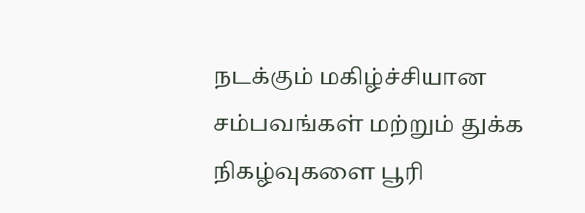நடக்கும் மகிழ்ச்சியான சம்பவங்கள் மற்றும் துக்க நிகழ்வுகளை பூரி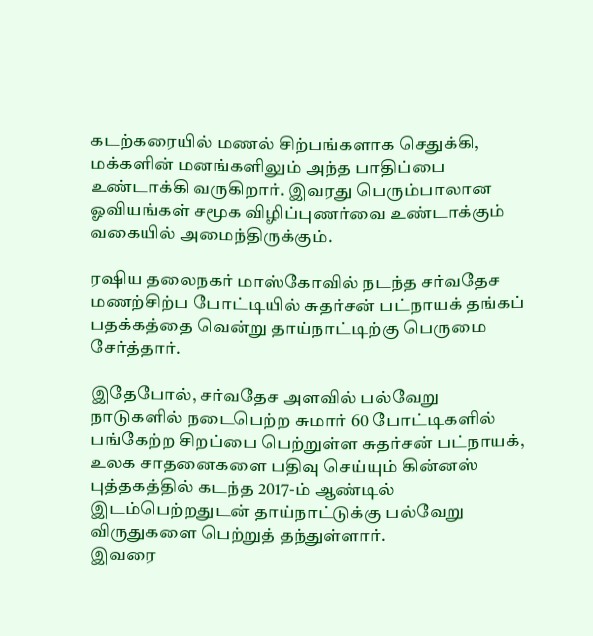கடற்கரையில் மணல் சிற்பங்களாக செதுக்கி, மக்களின் மனங்களிலும் அந்த பாதிப்பை உண்டாக்கி வருகிறார். இவரது பெரும்பாலான ஓவியங்கள் சமூக விழிப்புணர்வை உண்டாக்கும் வகையில் அமைந்திருக்கும்.

ரஷிய தலைநகர் மாஸ்கோவில் நடந்த சர்வதேச மணற்சிற்ப போட்டியில் சுதர்சன் பட்நாயக் தங்கப் பதக்கத்தை வென்று தாய்நாட்டிற்கு பெருமை சேர்த்தார்.

இதேபோல், சர்வதேச அளவில் பல்வேறு நாடுகளில் நடைபெற்ற சுமார் 60 போட்டிகளில் பங்கேற்ற சிறப்பை பெற்றுள்ள சுதர்சன் பட்நாயக், உலக சாதனைகளை பதிவு செய்யும் கின்னஸ் புத்தகத்தில் கடந்த 2017-ம் ஆண்டில் இடம்பெற்றதுடன் தாய்நாட்டுக்கு பல்வேறு விருதுகளை பெற்றுத் தந்துள்ளார்.
இவரை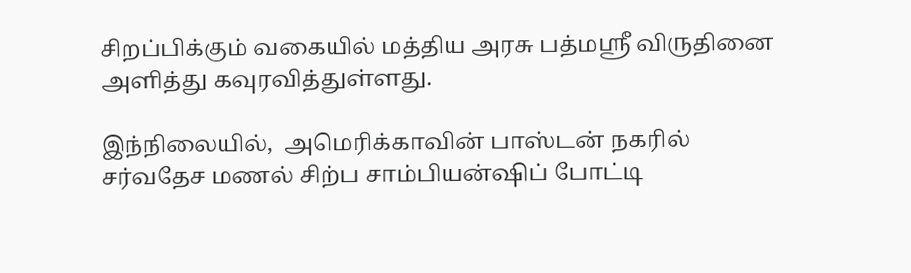சிறப்பிக்கும் வகையில் மத்திய அரசு பத்மஸ்ரீ விருதினை அளித்து கவுரவித்துள்ளது.

இந்நிலையில்,  அமெரிக்காவின் பாஸ்டன் நகரில் சர்வதேச மணல் சிற்ப சாம்பியன்ஷிப் போட்டி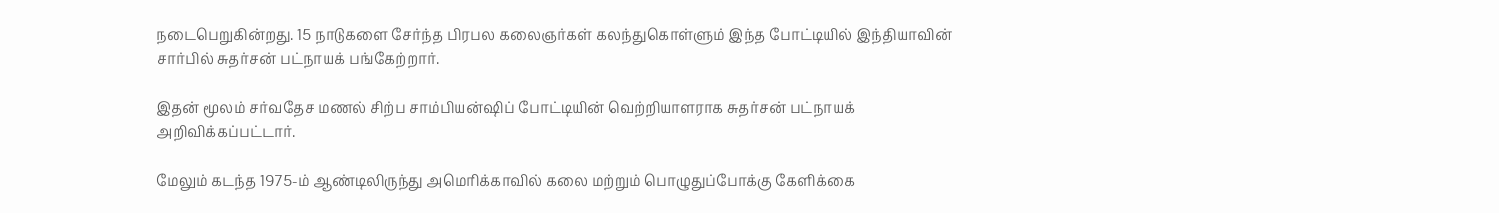நடைபெறுகின்றது. 15 நாடுகளை சேர்ந்த பிரபல கலைஞர்கள் கலந்துகொள்ளும் இந்த போட்டியில் இந்தியாவின் சார்பில் சுதர்சன் பட்நாயக் பங்கேற்றார்.

இதன் மூலம் சர்வதேச மணல் சிற்ப சாம்பியன்ஷிப் போட்டியின் வெற்றியாளராக சுதர்சன் பட்நாயக் அறிவிக்கப்பட்டார்.

மேலும் கடந்த 1975-ம் ஆண்டிலிருந்து அமெரிக்காவில் கலை மற்றும் பொழுதுப்போக்கு கேளிக்கை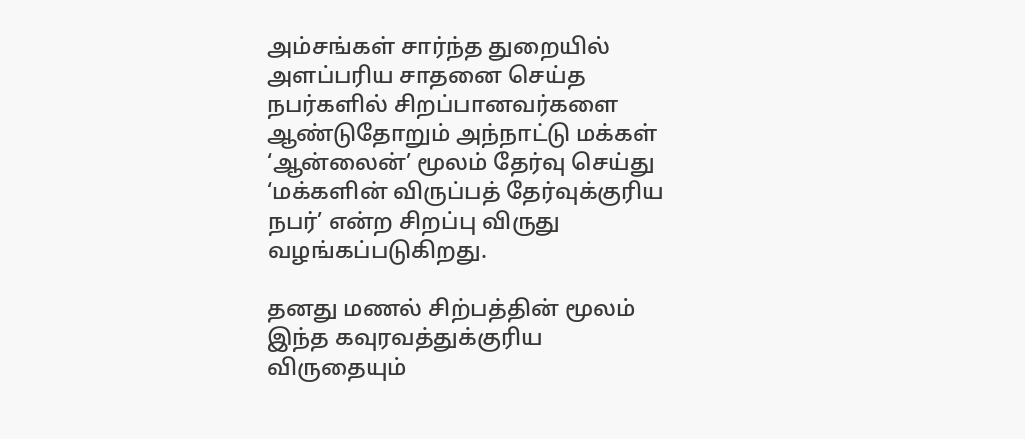அம்சங்கள் சார்ந்த துறையில் அளப்பரிய சாதனை செய்த நபர்களில் சிறப்பானவர்களை ஆண்டுதோறும் அந்நாட்டு மக்கள் ‘ஆன்லைன்’ மூலம் தேர்வு செய்து ‘மக்களின் விருப்பத் தேர்வுக்குரிய நபர்’ என்ற சிறப்பு விருது வழங்கப்படுகிறது.

தனது மணல் சிற்பத்தின் மூலம் இந்த கவுரவத்துக்குரிய விருதையும்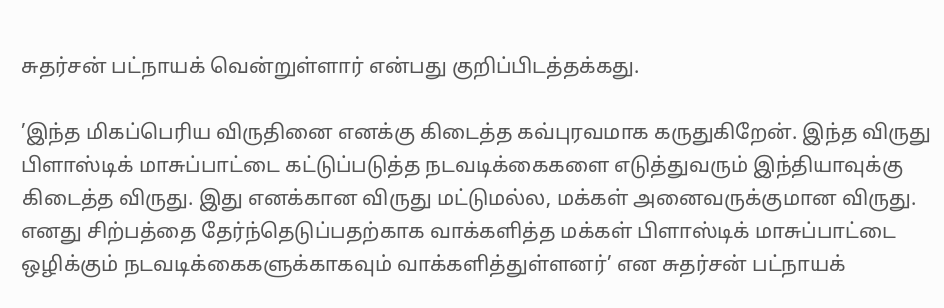சுதர்சன் பட்நாயக் வென்றுள்ளார் என்பது குறிப்பிடத்தக்கது.

’இந்த மிகப்பெரிய விருதினை எனக்கு கிடைத்த கவ்புரவமாக கருதுகிறேன். இந்த விருது பிளாஸ்டிக் மாசுப்பாட்டை கட்டுப்படுத்த நடவடிக்கைகளை எடுத்துவரும் இந்தியாவுக்கு கிடைத்த விருது. இது எனக்கான விருது மட்டுமல்ல, மக்கள் அனைவருக்குமான விருது. எனது சிற்பத்தை தேர்ந்தெடுப்பதற்காக வாக்களித்த மக்கள் பிளாஸ்டிக் மாசுப்பாட்டை ஒழிக்கும் நடவடிக்கைகளுக்காகவும் வாக்களித்துள்ளனர்’ என சுதர்சன் பட்நாயக்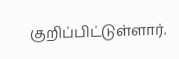குறிப்பிட்டுள்ளார்.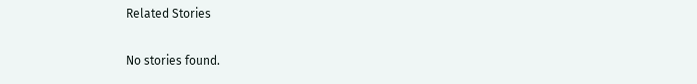Related Stories

No stories found.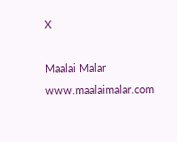X

Maalai Malar
www.maalaimalar.com